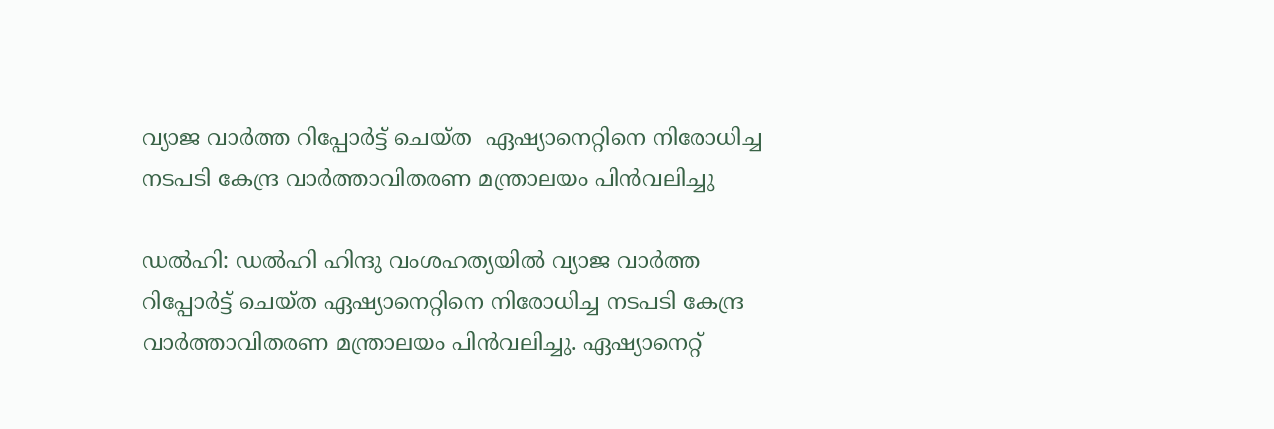വ്യാജ വാര്‍ത്ത റിപ്പോര്‍ട്ട് ചെയ്ത  ഏഷ്യാനെറ്റിനെ നിരോധിച്ച നടപടി കേന്ദ്ര വാര്‍ത്താവിതരണ മന്ത്രാലയം പിന്‍വലിച്ചു

ഡല്‍ഹി: ഡൽഹി ഹിന്ദു വംശഹത്യയില്‍ വ്യാജ വാര്‍ത്ത റിപ്പോര്‍ട്ട് ചെയ്ത ഏഷ്യാനെറ്റിനെ നിരോധിച്ച നടപടി കേന്ദ്ര വാര്‍ത്താവിതരണ മന്ത്രാലയം പിന്‍വലിച്ചു. ഏഷ്യാനെറ്റ്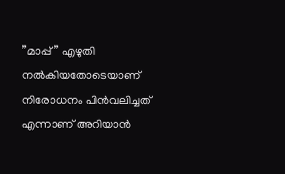”മാപ്പ്” എഴുതി നല്‍കിയതോടെയാണ് നിരോധനം പിന്‍വലിച്ചത് എന്നാണ് അറിയാൻ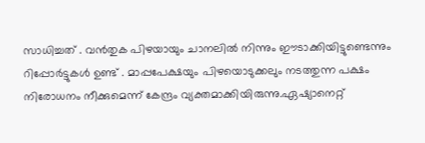സാധിച്ചത് . വന്‍തുക പിഴയായും ചാനലില്‍ നിന്നും ഈടാക്കിയിട്ടുണ്ടെന്നും റിപ്പോർട്ടുകൾ ഉണ്ട് . മാപ്പപേക്ഷയും പിഴയൊടുക്കലും നടത്തുന്ന പക്ഷം നിരോധനം നീക്കുമെന്ന് കേന്ദ്രം വ്യക്തമാക്കിയിരുന്നു.ഏഷ്യാനെറ്റ്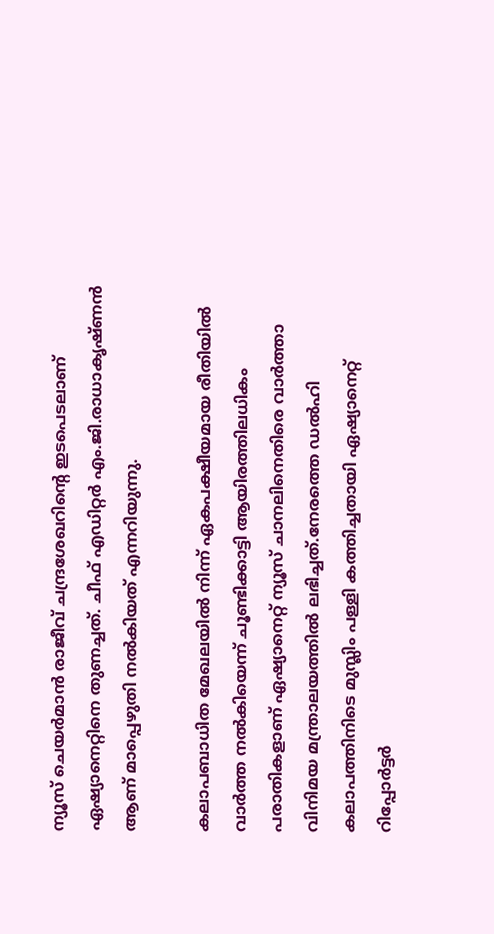ന്യൂസ് ചെയര്‍മാന്‍ രാജീവ് ചന്ദ്രശേഖറിന്റെ ഇടപെടലാണ് ഏഷ്യാനെറ്റിനെ തുണച്ചത്. ചീഫ് എഡിറ്റര്‍ എം.ജി.രാധാകൃഷ്ണന്‍ ആണ് മാപ്പെഴുതി നല്‍കിയത് എന്നറിയുന്നു.

കലാപബാധിത മേഖലയില്‍ നിന്ന് ഏകപക്ഷീയമായ രീതിയില്‍ വാര്‍ത്ത നല്‍കിയെന്ന് ചൂണ്ടിക്കാട്ടി ആയിരത്തിലധികം പരാതികളാണ് ഏഷ്യാനെറ്റ് ന്യൂസ് ചാനലിനെതിരെ വാര്‍ത്താ വിനിമയ മന്ത്രാലയത്തില്‍ ലഭിച്ചത്.നേരത്തെ ഡല്‍ഹി കലാപത്തിനിടെ മുസ്ലിം പള്ളി കത്തിച്ചതായി ഏഷ്യാനെറ്റ് റിപ്പോര്‍ട്ടര്‍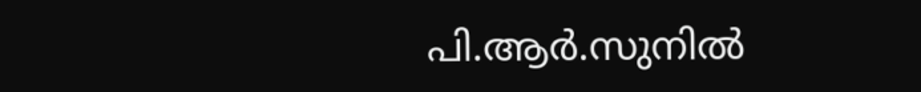പി.ആര്‍.സുനില്‍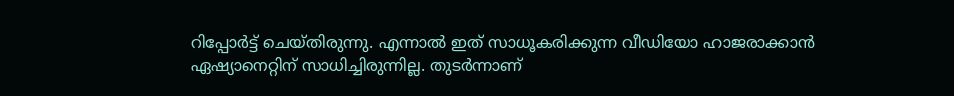റിപ്പോര്‍ട്ട് ചെയ്തിരുന്നു. എന്നാല്‍ ഇത് സാധൂകരിക്കുന്ന വീഡിയോ ഹാജരാക്കാന്‍ ഏഷ്യാനെറ്റിന് സാധിച്ചിരുന്നില്ല. തുടര്‍ന്നാണ്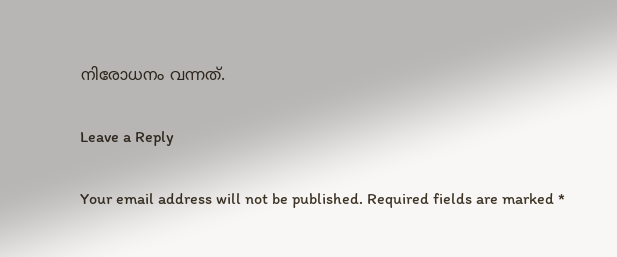നിരോധനം വന്നത്.

Leave a Reply

Your email address will not be published. Required fields are marked *